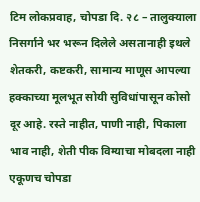टिम लोकप्रवाह, चोपडा दि. २८ – तालुक्याला निसर्गाने भर भरून दिलेले असतानाही इथले शेतकरी, कष्टकरी, सामान्य माणूस आपल्या हक्काच्या मूलभूत सोयी सुविधांपासून कोसो दूर आहे. रस्ते नाहीत, पाणी नाही, पिकाला भाव नाही, शेती पीक विम्याचा मोबदला नाही एकूणच चोपडा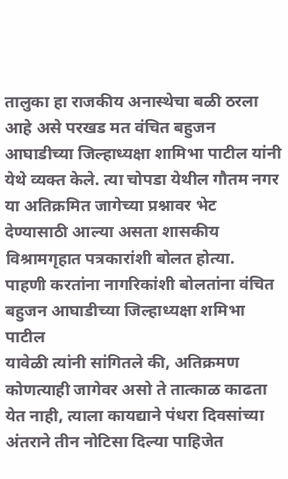तालुका हा राजकीय अनास्थेचा बळी ठरला आहे असे परखड मत वंचित बहुजन आघाडीच्या जिल्हाध्यक्षा शामिभा पाटील यांनी येथे व्यक्त केले. त्या चोपडा येथील गौतम नगर या अतिक्रमित जागेच्या प्रश्नावर भेट देण्यासाठी आल्या असता शासकीय विश्रामगृहात पत्रकारांशी बोलत होत्या.
पाहणी करतांना नागरिकांशी बोलतांना वंचित बहुजन आघाडीच्या जिल्हाध्यक्षा शमिभा पाटील
यावेळी त्यांनी सांगितले की, अतिक्रमण कोणत्याही जागेवर असो ते तात्काळ काढता येत नाही, त्याला कायद्याने पंधरा दिवसांच्या अंतराने तीन नोटिसा दिल्या पाहिजेत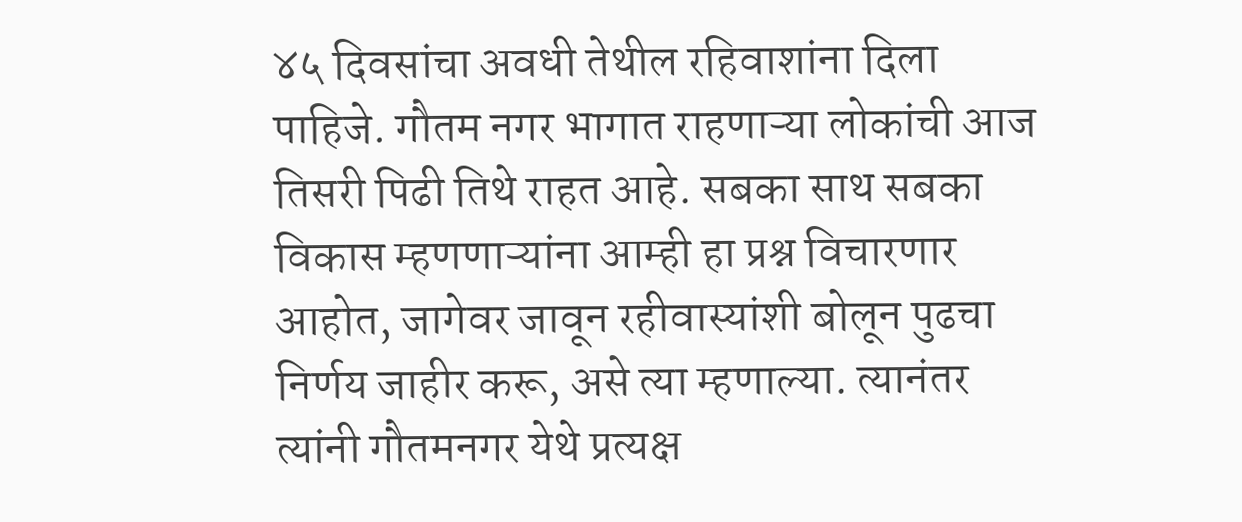४५ दिवसांचा अवधी तेथील रहिवाशांना दिला पाहिजे. गौतम नगर भागात राहणाऱ्या लोकांची आज तिसरी पिढी तिथे राहत आहे. सबका साथ सबका विकास म्हणणाऱ्यांना आम्ही हा प्रश्न विचारणार आहोत, जागेवर जावून रहीवास्यांशी बोलून पुढचा निर्णय जाहीर करू, असे त्या म्हणाल्या. त्यानंतर त्यांनी गौतमनगर येथे प्रत्यक्ष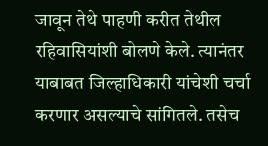जावून तेथे पाहणी करीत तेथील रहिवासियांशी बोलणे केले. त्यानंतर याबाबत जिल्हाधिकारी यांचेशी चर्चा करणार असल्याचे सांगितले. तसेच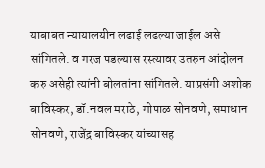याबाबत न्यायालयीन लढाई लढल्या जाईल असे सांगितले. व गरज पडल्यास रस्त्यावर उतरुन आंदोलन करु असेही त्यांनी बोलतांना सांगितले. याप्रसंगी अशोक बाविस्कर, डॉ.नवल मराठे, गोपाळ सोनवणे, समाधान सोनवणे, राजेंद्र बाविस्कर यांच्यासह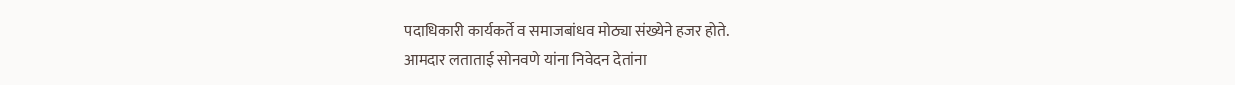पदाधिकारी कार्यकर्ते व समाजबांधव मोठ्या संख्येने हजर होते.
आमदार लताताई सोनवणे यांना निवेदन देतांना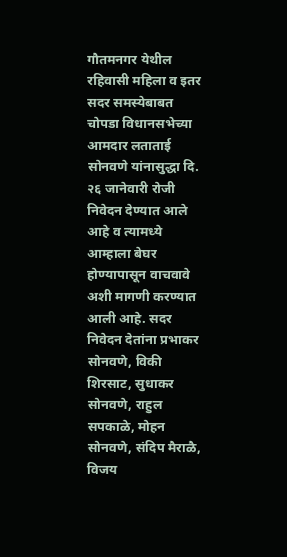गौतमनगर येथील रहिवासी महिला व इतर
सदर समस्येबाबत चोपडा विधानसभेच्या आमदार लताताई सोनवणे यांनासुद्धा दि. २६ जानेवारी रोजी निवेदन देण्यात आले आहे व त्यामध्ये आम्हाला बेघर होण्यापासून वाचवावे अशी मागणी करण्यात आली आहे. सदर निवेदन देतांना प्रभाकर सोनवणे, विकी शिरसाट, सुधाकर सोनवणे, राहुल सपकाळे, मोहन सोनवणे, संदिप मैराळै, विजय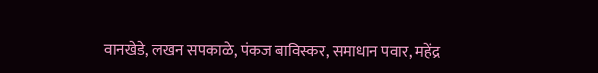वानखेडे, लखन सपकाळे, पंकज बाविस्कर, समाधान पवार, महेंद्र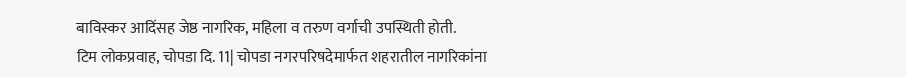बाविस्कर आदिंसह जेष्ठ नागरिक, महिला व तरुण वर्गाची उपस्थिती होती.
टिम लोकप्रवाह, चोपडा दि. 11| चोपडा नगरपरिषदेमार्फत शहरातील नागरिकांना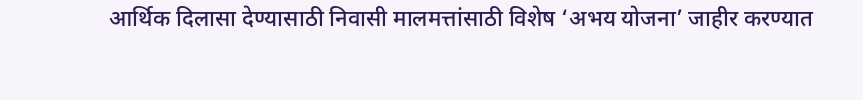आर्थिक दिलासा देण्यासाठी निवासी मालमत्तांसाठी विशेष ‘अभय योजना’ जाहीर करण्यात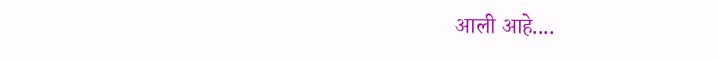आली आहे....